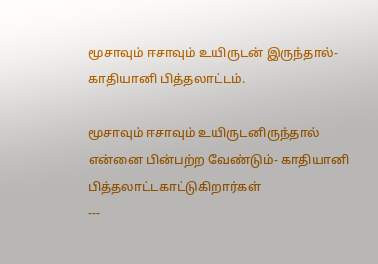மூசாவும் ஈசாவும் உயிருடன் இருந்தால்- காதியானி பித்தலாட்டம்.

மூசாவும் ஈசாவும் உயிருடனிருந்தால் என்னை பின்பற்ற வேண்டும்- காதியானி பித்தலாட்டகாட்டுகிறார்கள்
---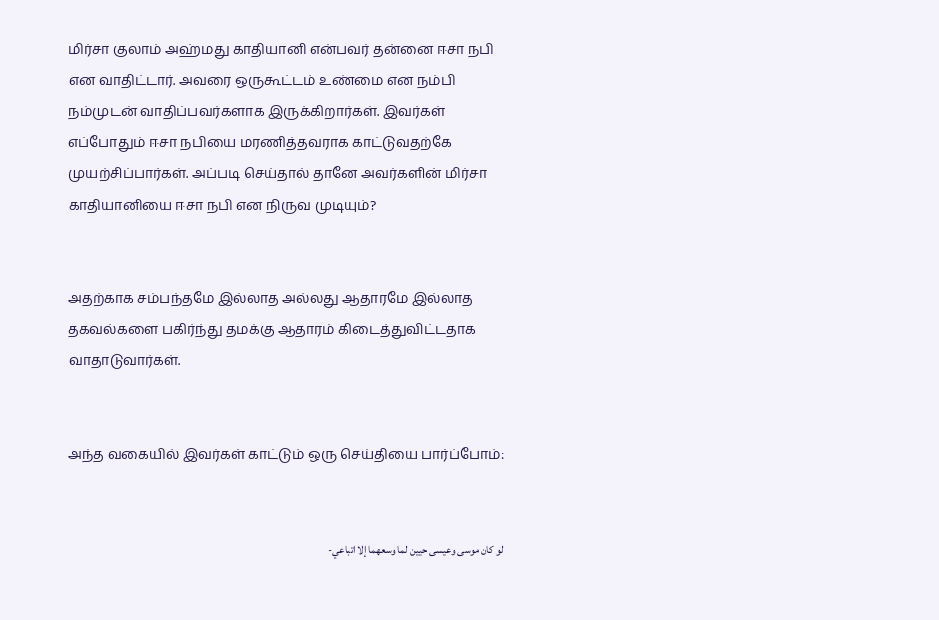மிர்சா குலாம் அஹ்மது காதியானி என்பவர் தன்னை ஈசா நபி என வாதிட்டார். அவரை ஒருகூட்டம் உண்மை என நம்பி நம்முடன் வாதிப்பவர்களாக இருக்கிறார்கள். இவர்கள் எப்போதும் ஈசா நபியை மரணித்தவராக காட்டுவதற்கே முயற்சிப்பார்கள். அப்படி செய்தால் தானே அவர்களின் மிர்சா காதியானியை ஈசா நபி என நிருவ முடியும்?


அதற்காக சம்பந்தமே இல்லாத அல்லது ஆதாரமே இல்லாத தகவல்களை பகிர்ந்து தமக்கு ஆதாரம் கிடைத்துவிட்டதாக வாதாடுவார்கள்.


அந்த வகையில் இவர்கள் காட்டும் ஒரு செய்தியை பார்ப்போம்:


لو كان موسى وعيسى حيين لما وسعهما إلا اتباعي-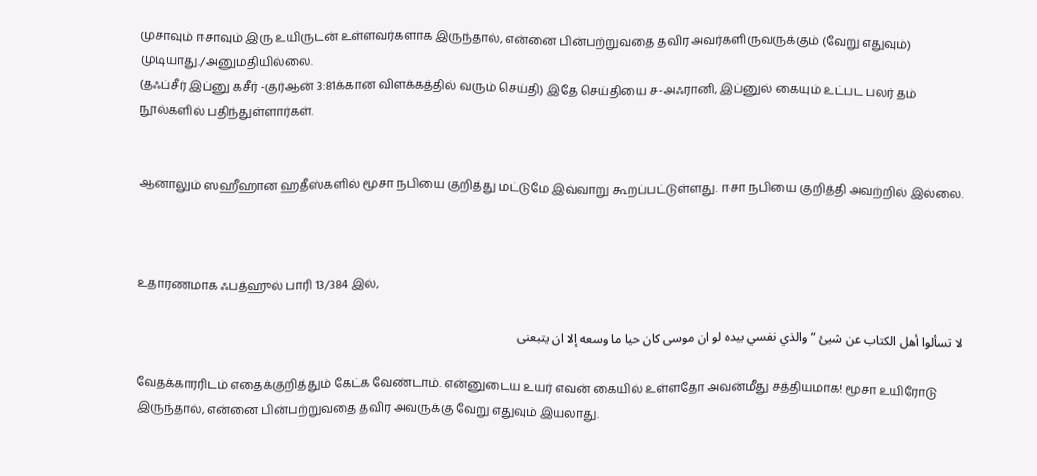முசாவும் ஈசாவும் இரு உயிருடன் உள்ளவர்களாக இருந்தால், என்னை பின்பற்றுவதை தவிர அவர்களிருவருக்கும் (வேறு எதுவும்) முடியாது./அனுமதியில்லை.
(தஃப்சீர் இப்னு கசீர் -குர்ஆன் 3:81க்கான விளக்கத்தில் வரும் செய்தி) இதே செய்தியை ச-அஃரானி, இப்னுல் கையும் உட்பட பலர் தம் நூல்களில் பதிந்துள்ளார்கள்.


ஆனாலும் ஸஹீஹான ஹதீஸ்களில் மூசா நபியை குறித்து மட்டுமே இவ்வாறு கூறப்பட்டுள்ளது. ஈசா நபியை குறித்தி அவற்றில் இல்லை.



உதாரணமாக ஃபத்ஹுல் பாரி 13/384 இல்,

لا تسألوا أهل الكتاب عن شيئ ” والذي نفسي بيده لو ان موسى كان حيا ما وسعه إلا ان يتبعنى

வேதக்காரரிடம் எதைக்குறித்தும் கேட்க வேண்டாம். என்னுடைய உயர் எவன் கையில் உள்ளதோ அவன்மீது சத்தியமாக! மூசா உயிரோடு இருந்தால், என்னை பின்பற்றுவதை தவிர அவருக்கு வேறு எதுவும் இயலாது.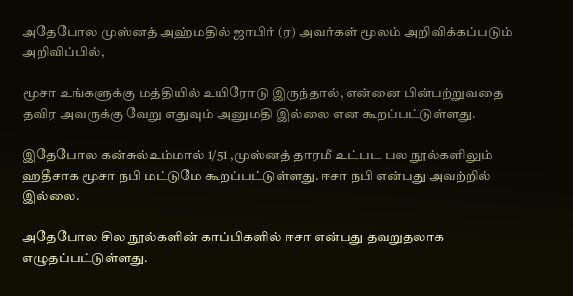அதேபோல முஸ்னத் அஹ்மதில் ஜாபிர் (ர) அவர்கள் மூலம் அறிவிக்கப்படும் அறிவிப்பில்,

மூசா உங்களுக்கு மத்தியில் உயிரோடு இருந்தால், என்னை பின்பற்றுவதை தவிர அவருக்கு வேறு எதுவும் அனுமதி இல்லை என கூறப்பட்டுள்ளது.

இதேபோல கன்சுல்உம்மால் 1/51 ,முஸ்னத் தாரமீ உட்பட பல நூல்களிலும் ஹதீசாக மூசா நபி மட்டுமே கூறப்பட்டுள்ளது. ஈசா நபி என்பது அவற்றில் இல்லை.

அதேபோல சில நூல்களின் காப்பிகளில் ஈசா என்பது தவறுதலாக எழுதப்பட்டுள்ளது.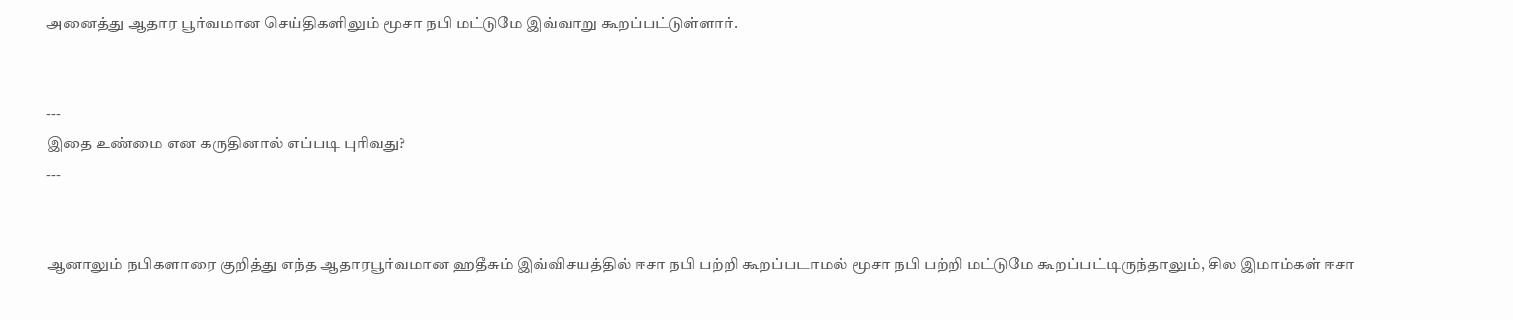அனைத்து ஆதார பூர்வமான செய்திகளிலும் மூசா நபி மட்டுமே இவ்வாறு கூறப்பட்டுள்ளார்.


---
இதை உண்மை என கருதினால் எப்படி புரிவது?
---


ஆனாலும் நபிகளாரை குறித்து எந்த ஆதாரபூர்வமான ஹதீசும் இவ்விசயத்தில் ஈசா நபி பற்றி கூறப்படாமல் மூசா நபி பற்றி மட்டுமே கூறப்பட்டிருந்தாலும், சில இமாம்கள் ஈசா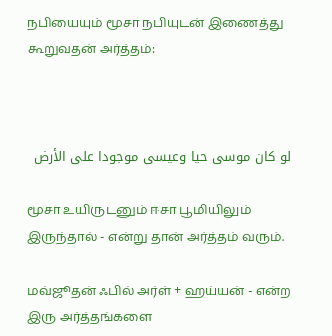நபியையும் மூசா நபியுடன் இணைத்து கூறுவதன் அர்த்தம்:



لو كان موسى حيا وعيسى موجودا على الأرض

மூசா உயிருடனும் ஈசா பூமியிலும் இருந்தால் - என்று தான் அர்த்தம் வரும்.

மவ்ஜூதன் ஃபில் அர்ள் + ஹய்யன் - என்ற இரு அர்த்தங்களை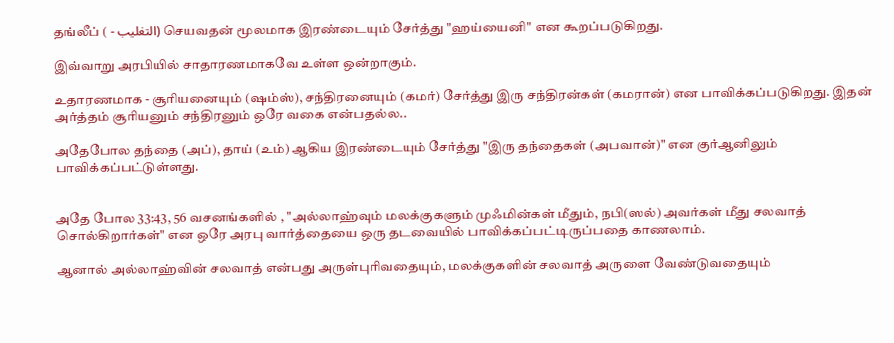தங்லீப் ( - التغليب) செயவதன் மூலமாக இரண்டையும் சேர்த்து "ஹய்யைனி" என கூறப்படுகிறது.

இவ்வாறு அரபியில் சாதாரணமாகவே உள்ள ஒன்றாகும்.

உதாரணமாக - சூரியனையும் (ஷம்ஸ்), சந்திரனையும் (கமர்) சேர்த்து இரு சந்திரன்கள் (கமரான்) என பாவிக்கப்படுகிறது. இதன் அர்த்தம் சூரியனும் சந்திரனும் ஒரே வகை என்பதல்ல..

அதேபோல தந்தை (அப்), தாய் (உம்) ஆகிய இரண்டையும் சேர்த்து "இரு தந்தைகள் (அபவான்)" என குர்ஆனிலும் பாவிக்கப்பட்டுள்ளது.


அதே போல 33:43, 56 வசனங்களில் , "அல்லாஹ்வும் மலக்குகளும் முஃமின்கள் மீதும், நபி(ஸல்) அவர்கள் மீது சலவாத் சொல்கிறார்கள்" என ஒரே அரபு வார்த்தையை ஒரு தடவையில் பாவிக்கப்பட்டிருப்பதை காணலாம்.

ஆனால் அல்லாஹ்வின் சலவாத் என்பது அருள்புரிவதையும், மலக்குகளின் சலவாத் அருளை வேண்டுவதையும்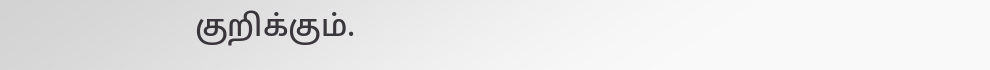குறிக்கும்.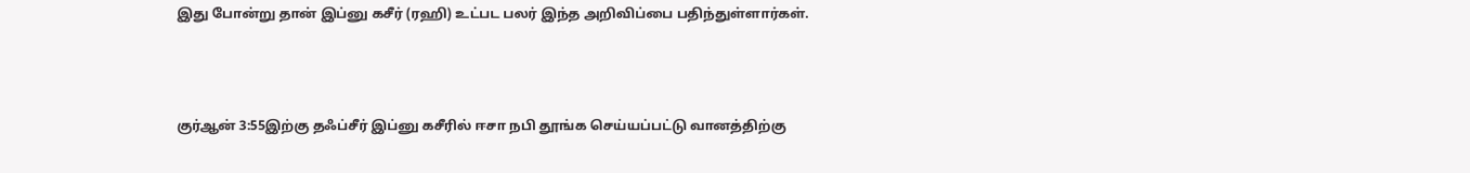இது போன்று தான் இப்னு கசீர் (ரஹி) உட்பட பலர் இந்த அறிவிப்பை பதிந்துள்ளார்கள்.



குர்ஆன் 3:55இற்கு தஃப்சீர் இப்னு கசீரில் ஈசா நபி தூங்க செய்யப்பட்டு வானத்திற்கு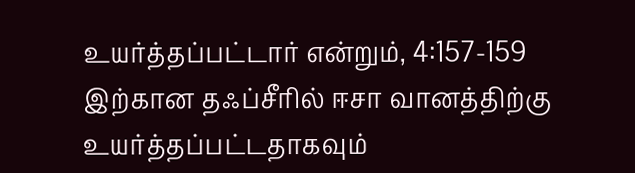உயர்த்தப்பட்டார் என்றும், 4:157-159 இற்கான தஃப்சீரில் ஈசா வானத்திற்கு உயர்த்தப்பட்டதாகவும்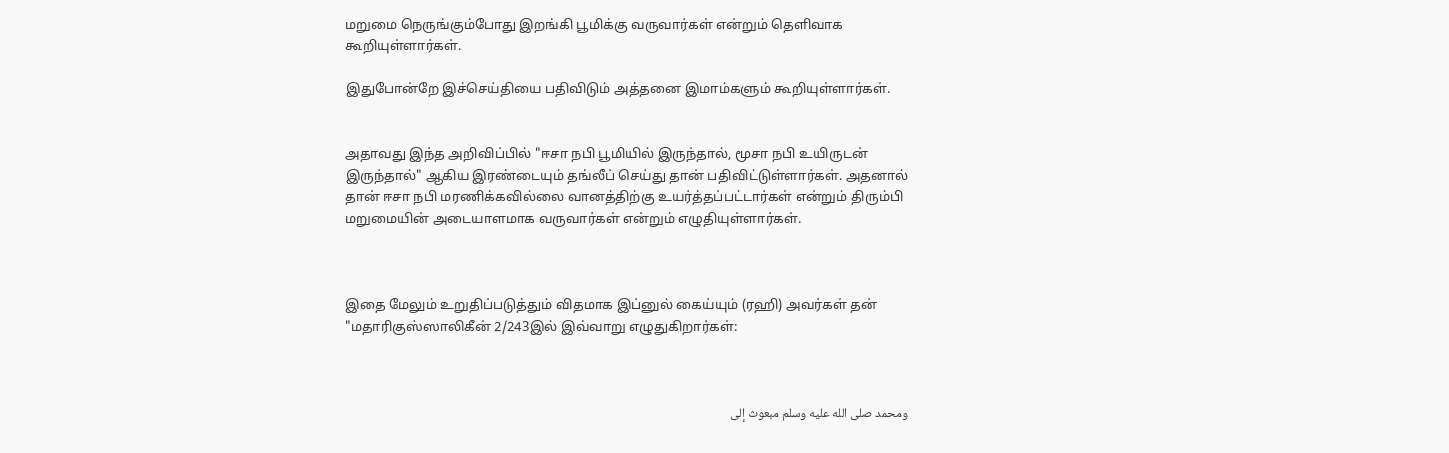மறுமை நெருங்கும்போது இறங்கி பூமிக்கு வருவார்கள் என்றும் தெளிவாக கூறியுள்ளார்கள்.

இதுபோன்றே இச்செய்தியை பதிவிடும் அத்தனை இமாம்களும் கூறியுள்ளார்கள்.


அதாவது இந்த அறிவிப்பில் "ஈசா நபி பூமியில் இருந்தால், மூசா நபி உயிருடன் இருந்தால்" ஆகிய இரண்டையும் தங்லீப் செய்து தான் பதிவிட்டுள்ளார்கள். அதனால் தான் ஈசா நபி மரணிக்கவில்லை வானத்திற்கு உயர்த்தப்பட்டார்கள் என்றும் திரும்பி மறுமையின் அடையாளமாக வருவார்கள் என்றும் எழுதியுள்ளார்கள்.



இதை மேலும் உறுதிப்படுத்தும் விதமாக இப்னுல் கைய்யும் (ரஹி) அவர்கள் தன் "மதாரிகுஸ்ஸாலிகீன் 2/243இல் இவ்வாறு எழுதுகிறார்கள்:



ومحمد صلى الله عليه وسلم مبعوث إلى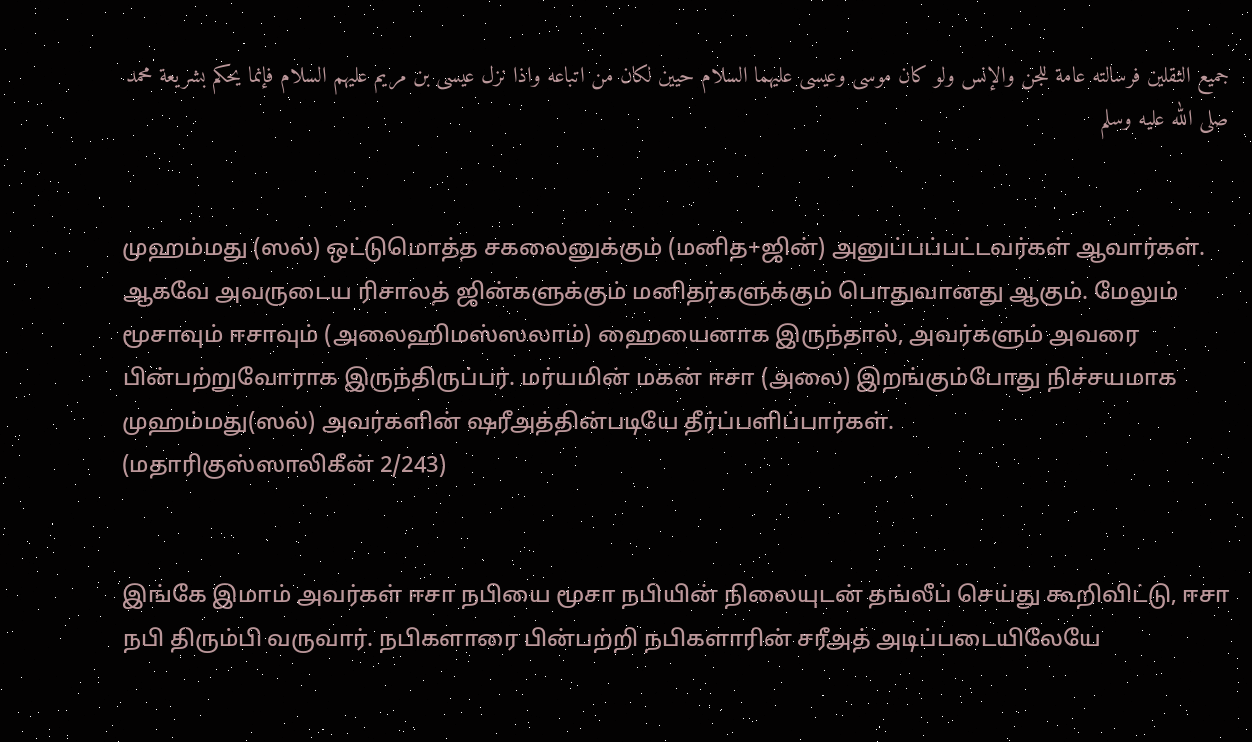جميع الثقلين فرسالته عامة للجن والإنس ولو كان موسى وعيسى عليهما السلام حيين لكان من اتباعه واذا نزل عيسى بن مريم عليهم السلام فإنما يحكم بشريعة محمد صلى الله عليه وسلم


முஹம்மது (ஸல்) ஒட்டுமொத்த சகலைனுக்கும் (மனித+ஜின்) அனுப்பப்பட்டவர்கள் ஆவார்கள். ஆகவே அவருடைய ரிசாலத் ஜின்களுக்கும் மனிதர்களுக்கும் பொதுவானது ஆகும். மேலும் மூசாவும் ஈசாவும் (அலைஹிமஸ்ஸலாம்) ஹையைனாக இருந்தால், அவர்களும் அவரை பின்பற்றுவோராக இருந்திருப்பர். மர்யமின் மகன் ஈசா (அலை) இறங்கும்போது நிச்சயமாக முஹம்மது(ஸல்) அவர்களின் ஷரீஅத்தின்படியே தீர்ப்பளிப்பார்கள்.
(மதாரிகுஸ்ஸாலிகீன் 2/243)


இங்கே இமாம் அவர்கள் ஈசா நபியை மூசா நபியின் நிலையுடன் தங்லீப் செய்து கூறிவிட்டு, ஈசா நபி திரும்பி வருவார். நபிகளாரை பின்பற்றி நபிகளாரின் சரீஅத் அடிப்படையிலேயே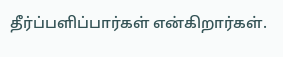தீர்ப்பளிப்பார்கள் என்கிறார்கள்.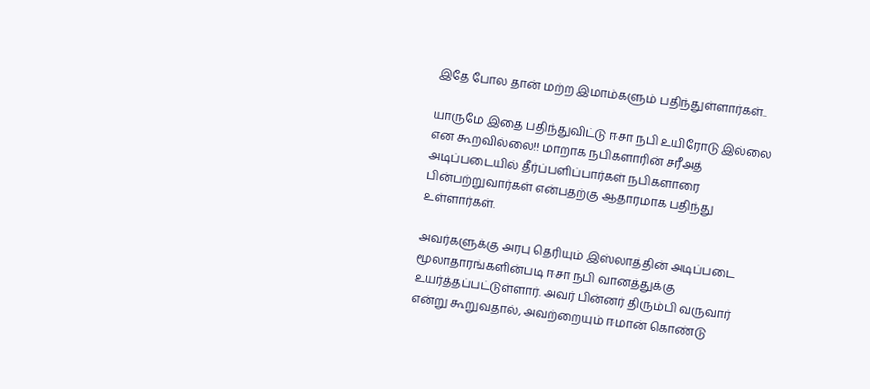இதே போல தான் மற்ற இமாம்களும் பதிந்துள்ளார்கள்..

யாருமே இதை பதிந்துவிட்டு ஈசா நபி உயிரோடு இல்லை என கூறவில்லை!! மாறாக நபிகளாரின் சரீஅத் அடிப்படையில் தீர்ப்பளிப்பார்கள் நபிகளாரை பின்பற்றுவார்கள் என்பதற்கு ஆதாரமாக பதிந்து உள்ளார்கள்.

அவர்களுக்கு அரபு தெரியும் இஸ்லாத்தின் அடிப்படை மூலாதாரங்களின்படி ஈசா நபி வானத்துக்கு உயர்த்தப்பட்டுள்ளார். அவர் பின்னர் திரும்பி வருவார் என்று கூறுவதால், அவற்றையும் ஈமான் கொண்டு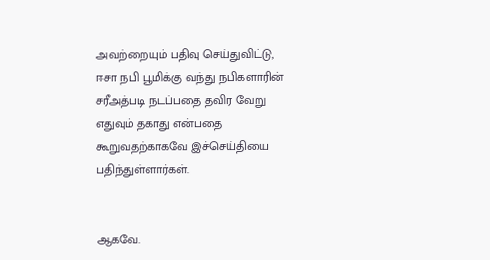அவற்றையும் பதிவு செய்துவிட்டு, ஈசா நபி பூமிக்கு வந்து நபிகளாரின் சரீஅத்படி நடப்பதை தவிர வேறு எதுவும் தகாது என்பதை கூறுவதற்காகவே இச்செய்தியை பதிந்துள்ளார்கள்.


ஆகவே.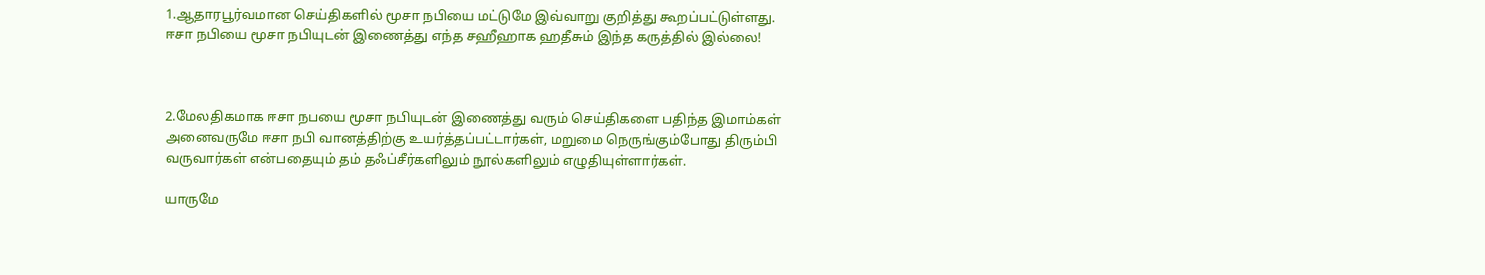1.ஆதாரபூர்வமான செய்திகளில் மூசா நபியை மட்டுமே இவ்வாறு குறித்து கூறப்பட்டுள்ளது. ஈசா நபியை மூசா நபியுடன் இணைத்து எந்த சஹீஹாக ஹதீசும் இந்த கருத்தில் இல்லை!



2.மேலதிகமாக ஈசா நபயை மூசா நபியுடன் இணைத்து வரும் செய்திகளை பதிந்த இமாம்கள் அனைவருமே ஈசா நபி வானத்திற்கு உயர்த்தப்பட்டார்கள், மறுமை நெருங்கும்போது திரும்பி வருவார்கள் என்பதையும் தம் தஃப்சீர்களிலும் நூல்களிலும் எழுதியுள்ளார்கள்.

யாருமே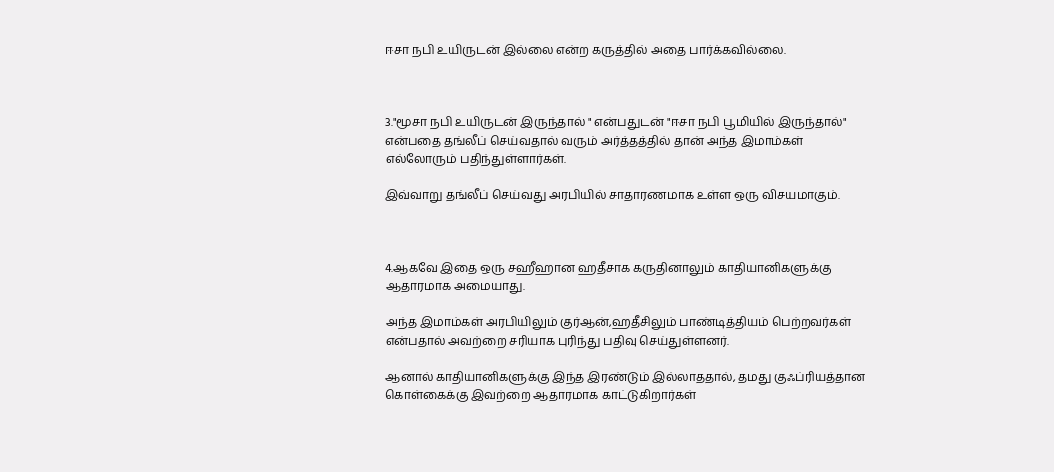ஈசா நபி உயிருடன் இல்லை என்ற கருத்தில் அதை பார்க்கவில்லை.



3."மூசா நபி உயிருடன் இருந்தால் " என்பதுடன் "ஈசா நபி பூமியில் இருந்தால்" என்பதை தங்லீப் செய்வதால் வரும் அர்த்தத்தில் தான் அந்த இமாம்கள் எல்லோரும் பதிந்துள்ளார்கள்.

இவ்வாறு தங்லீப் செய்வது அரபியில் சாதாரணமாக உள்ள ஒரு விசயமாகும்.



4.ஆகவே இதை ஒரு சஹீஹான ஹதீசாக கருதினாலும் காதியானிகளுக்கு ஆதாரமாக அமையாது.

அந்த இமாம்கள் அரபியிலும் குர்ஆன்,ஹதீசிலும் பாண்டித்தியம் பெற்றவர்கள் என்பதால் அவற்றை சரியாக புரிந்து பதிவு செய்துள்ளனர்.

ஆனால் காதியானிகளுக்கு இந்த இரண்டும் இல்லாததால், தமது குஃப்ரியத்தான கொள்கைக்கு இவற்றை ஆதாரமாக காட்டுகிறார்கள்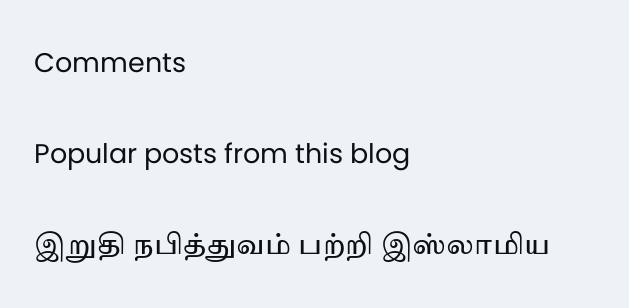Comments

Popular posts from this blog

இறுதி நபித்துவம் பற்றி இஸ்லாமிய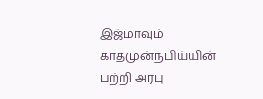இஜ்மாவும் காதமுன்நபிய்யின் பற்றி அரபு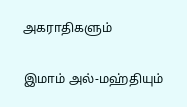அகராதிகளும்

இமாம் அல்-மஹ்தியும்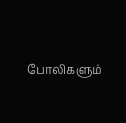போலிகளும்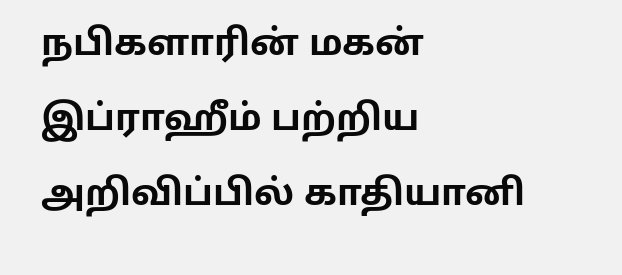நபிகளாரின் மகன் இப்ராஹீம் பற்றிய அறிவிப்பில் காதியானி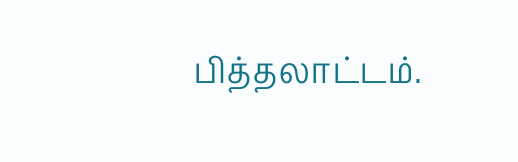பித்தலாட்டம்.